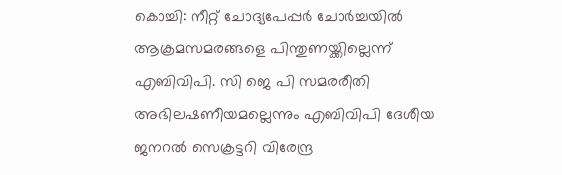കൊച്ചി: നീറ്റ് ചോദ്യപേപ്പർ ചോർച്ചയിൽ ആക്രമസമരങ്ങളെ പിന്തുണയ്ക്കില്ലെന്ന് എബിവിപി. സി ജെ പി സമരരീതി അഭിലഷണീയമല്ലെന്നും എബിവിപി ദേശീയ ജനറൽ സെക്രട്ടറി വിരേന്ദ്ര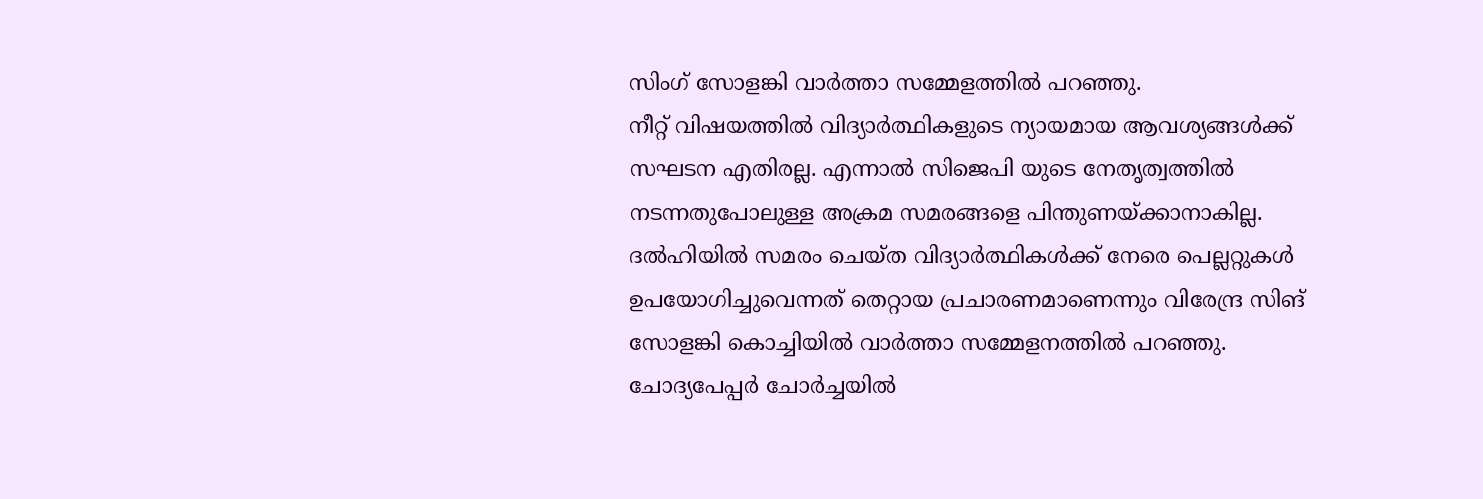സിംഗ് സോളങ്കി വാർത്താ സമ്മേളത്തിൽ പറഞ്ഞു.
നീറ്റ് വിഷയത്തിൽ വിദ്യാർത്ഥികളുടെ ന്യായമായ ആവശ്യങ്ങൾക്ക് സഘടന എതിരല്ല. എന്നാൽ സിജെപി യുടെ നേതൃത്വത്തിൽ നടന്നതുപോലുള്ള അക്രമ സമരങ്ങളെ പിന്തുണയ്ക്കാനാകില്ല. ദൽഹിയിൽ സമരം ചെയ്ത വിദ്യാർത്ഥികൾക്ക് നേരെ പെല്ലറ്റുകൾ ഉപയോഗിച്ചുവെന്നത് തെറ്റായ പ്രചാരണമാണെന്നും വിരേന്ദ്ര സിങ് സോളങ്കി കൊച്ചിയിൽ വാർത്താ സമ്മേളനത്തിൽ പറഞ്ഞു.
ചോദ്യപേപ്പർ ചോർച്ചയിൽ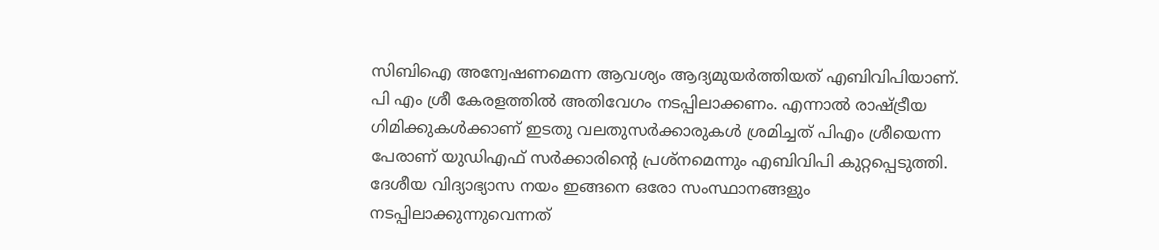സിബിഐ അന്വേഷണമെന്ന ആവശ്യം ആദ്യമുയർത്തിയത് എബിവിപിയാണ്.
പി എം ശ്രീ കേരളത്തിൽ അതിവേഗം നടപ്പിലാക്കണം. എന്നാൽ രാഷ്ട്രീയ ഗിമിക്കുകൾക്കാണ് ഇടതു വലതുസർക്കാരുകൾ ശ്രമിച്ചത് പിഎം ശ്രീയെന്ന പേരാണ് യുഡിഎഫ് സർക്കാരിൻ്റെ പ്രശ്നമെന്നും എബിവിപി കുറ്റപ്പെടുത്തി.
ദേശീയ വിദ്യാഭ്യാസ നയം ഇങ്ങനെ ഒരോ സംസ്ഥാനങ്ങളും നടപ്പിലാക്കുന്നുവെന്നത്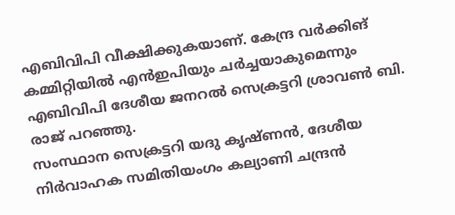എബിവിപി വീക്ഷിക്കുകയാണ്. കേന്ദ്ര വർക്കിങ് കമ്മിറ്റിയിൽ എൻഇപിയും ചർച്ചയാകുമെന്നും എബിവിപി ദേശീയ ജനറൽ സെക്രട്ടറി ശ്രാവൺ ബി. രാജ് പറഞ്ഞു.
സംസ്ഥാന സെക്രട്ടറി യദു കൃഷ്ണൻ, ദേശീയ നിർവാഹക സമിതിയംഗം കല്യാണി ചന്ദ്രൻ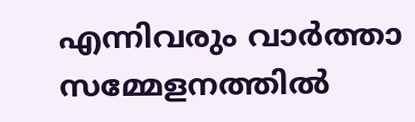എന്നിവരും വാർത്താ സമ്മേളനത്തിൽ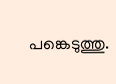പങ്കെടുത്തു.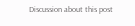Discussion about this post